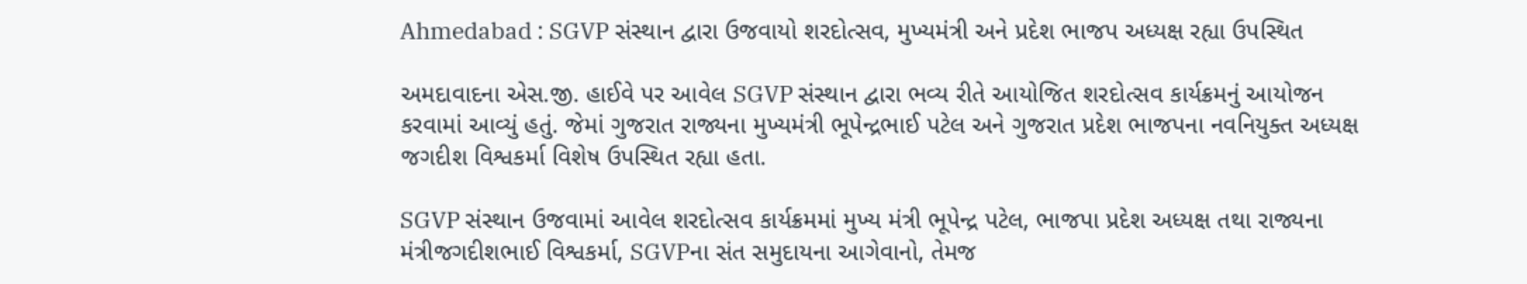Ahmedabad : SGVP સંસ્થાન દ્વારા ઉજવાયો શરદોત્સવ, મુખ્યમંત્રી અને પ્રદેશ ભાજપ અધ્યક્ષ રહ્યા ઉપસ્થિત

અમદાવાદના એસ.જી. હાઈવે પર આવેલ SGVP સંસ્થાન દ્વારા ભવ્ય રીતે આયોજિત શરદોત્સવ કાર્યક્રમનું આયોજન કરવામાં આવ્યું હતું. જેમાં ગુજરાત રાજ્યના મુખ્યમંત્રી ભૂપેન્દ્રભાઈ પટેલ અને ગુજરાત પ્રદેશ ભાજપના નવનિયુક્ત અધ્યક્ષ જગદીશ વિશ્વકર્મા વિશેષ ઉપસ્થિત રહ્યા હતા.

SGVP સંસ્થાન ઉજવામાં આવેલ શરદોત્સવ કાર્યક્રમમાં મુખ્ય મંત્રી ભૂપેન્દ્ર પટેલ, ભાજપા પ્રદેશ અધ્યક્ષ તથા રાજ્યના મંત્રીજગદીશભાઈ વિશ્વકર્મા, SGVPના સંત સમુદાયના આગેવાનો, તેમજ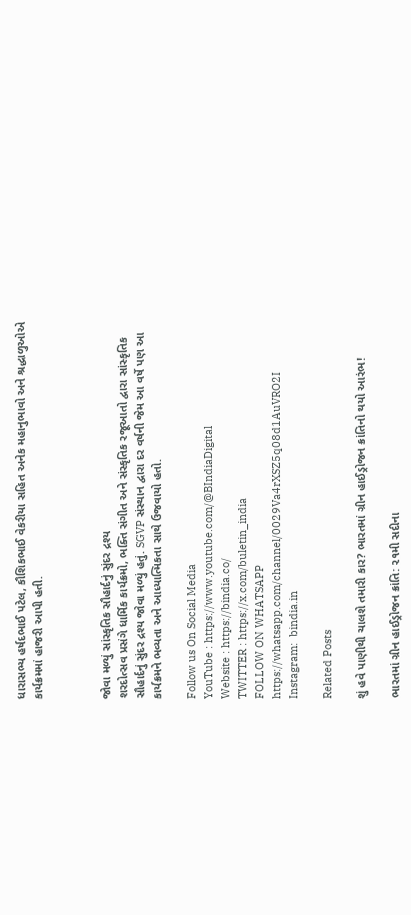ધારાસભ્ય હર્ષદભાઈ પટેલ, કૌશિકભાઈ વેકરીયા સહિત અનેક મહાનુભાવો અને શ્રદ્ધાળુઓએ કાર્યક્રમમાં હાજરી આપી હતી.



જોવા મળ્યું સાંસ્કૃતિક સૌહાર્દનું સુંદર દ્રશ્ય
શરદોત્સવ પ્રસંગે ધાર્મિક કાર્યક્રમો, ભક્તિ સંગીત અને સંસ્કૃતિક રજૂઆતો દ્વારા સાંસ્કૃતિક સૌહાર્દનું સુંદર દ્રશ્ય જોવા મળ્યું હતું. SGVP સંસ્થાન દ્વારા દર વર્ષની જેમ આ વર્ષે પણ આ કાર્યક્રમને ભવ્યતા અને આધ્યાત્મિકતા સાથે ઉજવાયો હતો.

Follow us On Social Media
YouTube : https://www.youtube.com/@BIndiaDigital
Website : https://bindia.co/
TWITTER : https://x.com/buletin_india
FOLLOW ON WHATSAPP  https://whatsapp.com/channel/0029Va4rXSZ5q08d1AuVRO2I
Instagram:  bindia.in

Related Posts

શું હવે પાણીથી ચાલશે તમારી કાર? ભારતમાં ગ્રીન હાઈડ્રોજન ક્રાંતિનો થયો આરંભ!

ભારતમાં ગ્રીન હાઈડ્રોજન ક્રાંતિ: ૨૧મી સદીના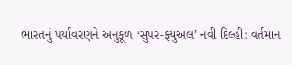ભારતનું પર્યાવરણને અનુકૂળ ‘સુપર-ફ્યુઅલ’ નવી દિલ્હી: વર્તમાન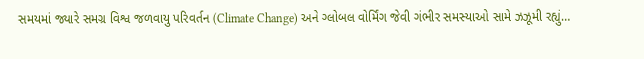સમયમાં જ્યારે સમગ્ર વિશ્વ જળવાયુ પરિવર્તન (Climate Change) અને ગ્લોબલ વોર્મિંગ જેવી ગંભીર સમસ્યાઓ સામે ઝઝૂમી રહ્યું…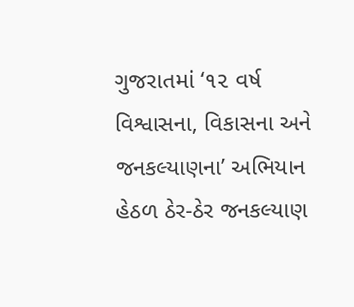ગુજરાતમાં ‘૧૨ વર્ષ વિશ્વાસના, વિકાસના અને જનકલ્યાણના’ અભિયાન હેઠળ ઠેર-ઠેર જનકલ્યાણ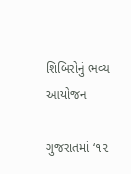શિબિરોનું ભવ્ય આયોજન

ગુજરાતમાં ‘૧૨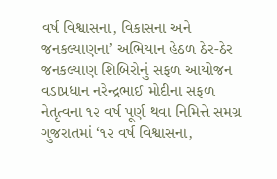વર્ષ વિશ્વાસના, વિકાસના અને જનકલ્યાણના’ અભિયાન હેઠળ ઠેર-ઠેર જનકલ્યાણ શિબિરોનું સફળ આયોજન વડાપ્રધાન નરેન્દ્રભાઈ મોદીના સફળ નેતૃત્વના ૧૨ વર્ષ પૂર્ણ થવા નિમિત્તે સમગ્ર ગુજરાતમાં ‘૧૨ વર્ષ વિશ્વાસના,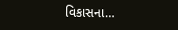વિકાસના…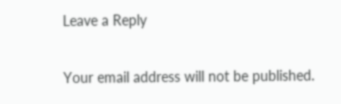Leave a Reply

Your email address will not be published.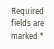Required fields are marked *